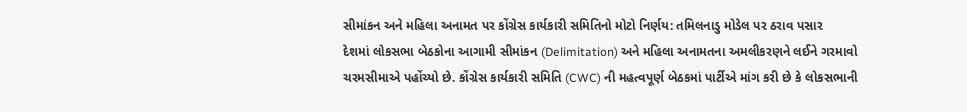સીમાંકન અને મહિલા અનામત પર કોંગ્રેસ કાર્યકારી સમિતિનો મોટો નિર્ણય: તમિલનાડુ મોડેલ પર ઠરાવ પસાર
દેશમાં લોકસભા બેઠકોના આગામી સીમાંકન (Delimitation) અને મહિલા અનામતના અમલીકરણને લઈને ગરમાવો ચરમસીમાએ પહોંચ્યો છે. કોંગ્રેસ કાર્યકારી સમિતિ (CWC) ની મહત્વપૂર્ણ બેઠકમાં પાર્ટીએ માંગ કરી છે કે લોકસભાની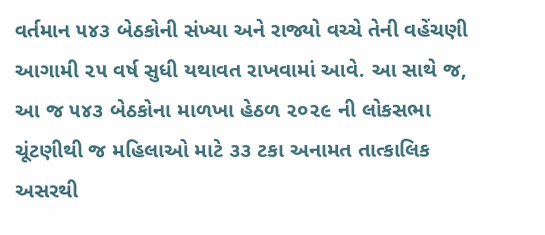વર્તમાન ૫૪૩ બેઠકોની સંખ્યા અને રાજ્યો વચ્ચે તેની વહેંચણી આગામી ૨૫ વર્ષ સુધી યથાવત રાખવામાં આવે. આ સાથે જ, આ જ ૫૪૩ બેઠકોના માળખા હેઠળ ૨૦૨૯ ની લોકસભા ચૂંટણીથી જ મહિલાઓ માટે ૩૩ ટકા અનામત તાત્કાલિક અસરથી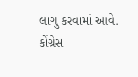લાગુ કરવામાં આવે.
કોંગ્રેસ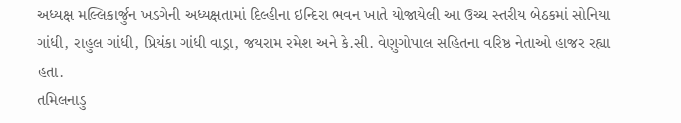અધ્યક્ષ મલ્લિકાર્જુન ખડગેની અધ્યક્ષતામાં દિલ્હીના ઇન્દિરા ભવન ખાતે યોજાયેલી આ ઉચ્ચ સ્તરીય બેઠકમાં સોનિયા ગાંધી, રાહુલ ગાંધી, પ્રિયંકા ગાંધી વાડ્રા, જયરામ રમેશ અને કે.સી. વેણુગોપાલ સહિતના વરિષ્ઠ નેતાઓ હાજર રહ્યા હતા.
તમિલનાડુ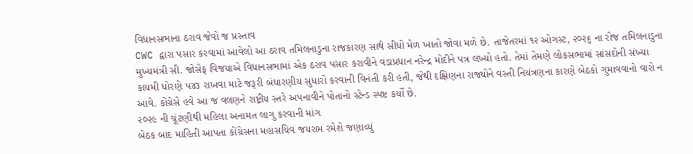વિધાનસભાના ઠરાવ જેવો જ પ્રસ્તાવ
CWC દ્વારા પસાર કરવામાં આવેલો આ ઠરાવ તમિલનાડુના રાજકારણ સાથે સીધો મેળ ખાતો જોવા મળે છે. તાજેતરમાં ૧૨ ઓગસ્ટ, ૨૦૨૬ ના રોજ તમિલનાડુના મુખ્યમંત્રી સી. જોસેફ વિજયાએ વિધાનસભામાં એક ઠરાવ પસાર કરાવીને વડાપ્રધાન નરેન્દ્ર મોદીને પત્ર લખ્યો હતો. તેમાં તેમણે લોકસભામાં સાંસદોની સંખ્યા કાયમી ધોરણે ૫૪૩ રાખવા માટે જરૂરી બંધારણીય સુધારો કરવાની વિનંતી કરી હતી, જેથી દક્ષિણના રાજ્યોને વસ્તી નિયંત્રણના કારણે બેઠકો ગુમાવવાનો વારો ન આવે. કોંગ્રેસે હવે આ જ વલણને રાષ્ટ્રીય સ્તરે અપનાવીને પોતાનો સ્ટેન્ડ સ્પષ્ટ કર્યો છે.
૨૦૨૯ ની ચૂંટણીથી મહિલા અનામત લાગુ કરવાની માંગ
બેઠક બાદ માહિતી આપતા કોંગ્રેસના મહાસચિવ જયરામ રમેશે જણાવ્યું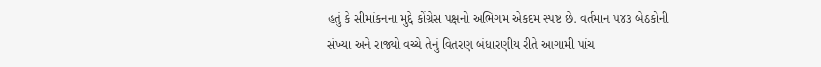હતું કે સીમાંકનના મુદ્દે કોંગ્રેસ પક્ષનો અભિગમ એકદમ સ્પષ્ટ છે. વર્તમાન ૫૪૩ બેઠકોની સંખ્યા અને રાજ્યો વચ્ચે તેનું વિતરણ બંધારણીય રીતે આગામી પાંચ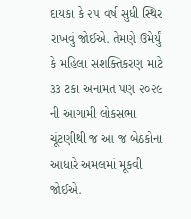દાયકા કે ૨૫ વર્ષ સુધી સ્થિર રાખવું જોઈએ. તેમણે ઉમેર્યું કે મહિલા સશક્તિકરણ માટે ૩૩ ટકા અનામત પણ ૨૦૨૯ ની આગામી લોકસભા ચૂંટણીથી જ આ જ બેઠકોના આધારે અમલમાં મૂકવી જોઈએ.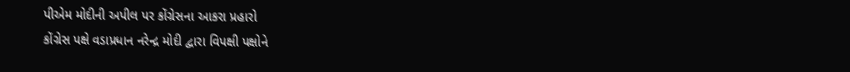પીએમ મોદીની અપીલ પર કોંગ્રેસના આકરા પ્રહારો
કોંગ્રેસ પક્ષે વડાપ્રધાન નરેન્દ્ર મોદી દ્વારા વિપક્ષી પક્ષોને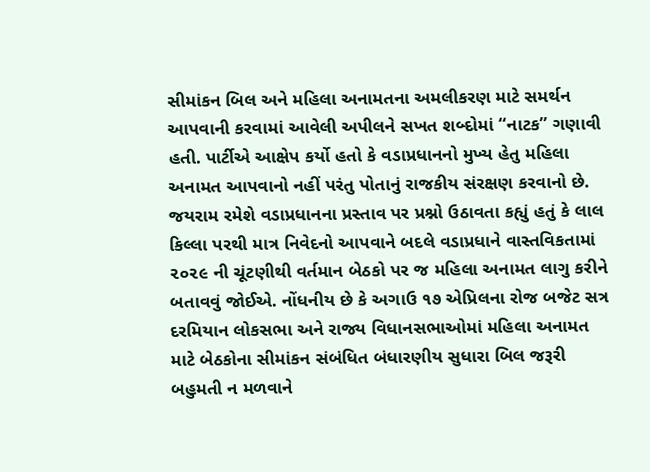સીમાંકન બિલ અને મહિલા અનામતના અમલીકરણ માટે સમર્થન આપવાની કરવામાં આવેલી અપીલને સખત શબ્દોમાં “નાટક” ગણાવી હતી. પાર્ટીએ આક્ષેપ કર્યો હતો કે વડાપ્રધાનનો મુખ્ય હેતુ મહિલા અનામત આપવાનો નહીં પરંતુ પોતાનું રાજકીય સંરક્ષણ કરવાનો છે.
જયરામ રમેશે વડાપ્રધાનના પ્રસ્તાવ પર પ્રશ્નો ઉઠાવતા કહ્યું હતું કે લાલ કિલ્લા પરથી માત્ર નિવેદનો આપવાને બદલે વડાપ્રધાને વાસ્તવિકતામાં ૨૦૨૯ ની ચૂંટણીથી વર્તમાન બેઠકો પર જ મહિલા અનામત લાગુ કરીને બતાવવું જોઈએ. નોંધનીય છે કે અગાઉ ૧૭ એપ્રિલના રોજ બજેટ સત્ર દરમિયાન લોકસભા અને રાજ્ય વિધાનસભાઓમાં મહિલા અનામત માટે બેઠકોના સીમાંકન સંબંધિત બંધારણીય સુધારા બિલ જરૂરી બહુમતી ન મળવાને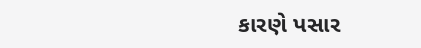કારણે પસાર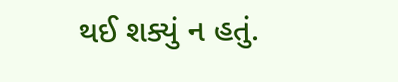થઈ શક્યું ન હતું.